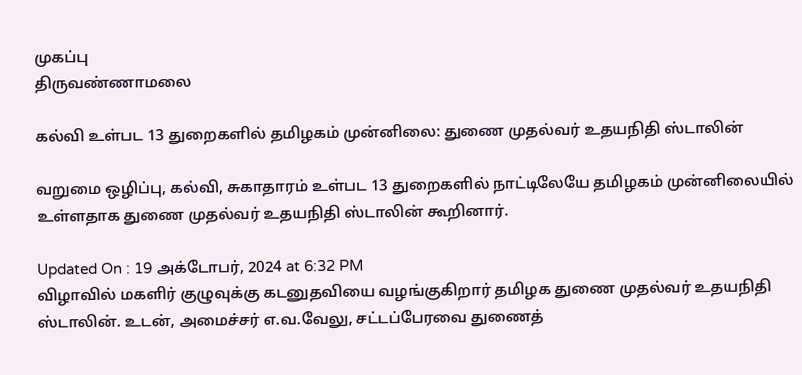முகப்பு
திருவண்ணாமலை

கல்வி உள்பட 13 துறைகளில் தமிழகம் முன்னிலை: துணை முதல்வர் உதயநிதி ஸ்டாலின்

வறுமை ஒழிப்பு, கல்வி, சுகாதாரம் உள்பட 13 துறைகளில் நாட்டிலேயே தமிழகம் முன்னிலையில் உள்ளதாக துணை முதல்வர் உதயநிதி ஸ்டாலின் கூறினார்.

Updated On : 19 அக்டோபர், 2024 at 6:32 PM
விழாவில் மகளிர் குழுவுக்கு கடனுதவியை வழங்குகிறார் தமிழக துணை முதல்வர் உதயநிதி ஸ்டாலின். உடன், அமைச்சர் எ.வ.வேலு, சட்டப்பேரவை துணைத்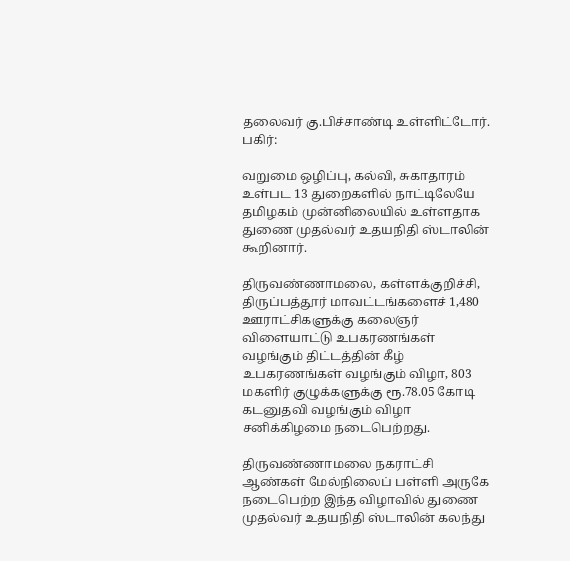தலைவர் கு.பிச்சாண்டி உள்ளிட்டோர்.
பகிர்:

வறுமை ஒழிப்பு, கல்வி, சுகாதாரம் உள்பட 13 துறைகளில் நாட்டிலேயே தமிழகம் முன்னிலையில் உள்ளதாக துணை முதல்வர் உதயநிதி ஸ்டாலின் கூறினார்.

திருவண்ணாமலை, கள்ளக்குறிச்சி, திருப்பத்தூர் மாவட்டங்களைச் 1,480 ஊராட்சிகளுக்கு கலைஞர் விளையாட்டு உபகரணங்கள் வழங்கும் திட்டத்தின் கீழ் உபகரணங்கள் வழங்கும் விழா, 803 மகளிர் குழுக்களுக்கு ரூ.78.05 கோடி கடனுதவி வழங்கும் விழா சனிக்கிழமை நடைபெற்றது.

திருவண்ணாமலை நகராட்சி ஆண்கள் மேல்நிலைப் பள்ளி அருகே நடைபெற்ற இந்த விழாவில் துணை முதல்வர் உதயநிதி ஸ்டாலின் கலந்து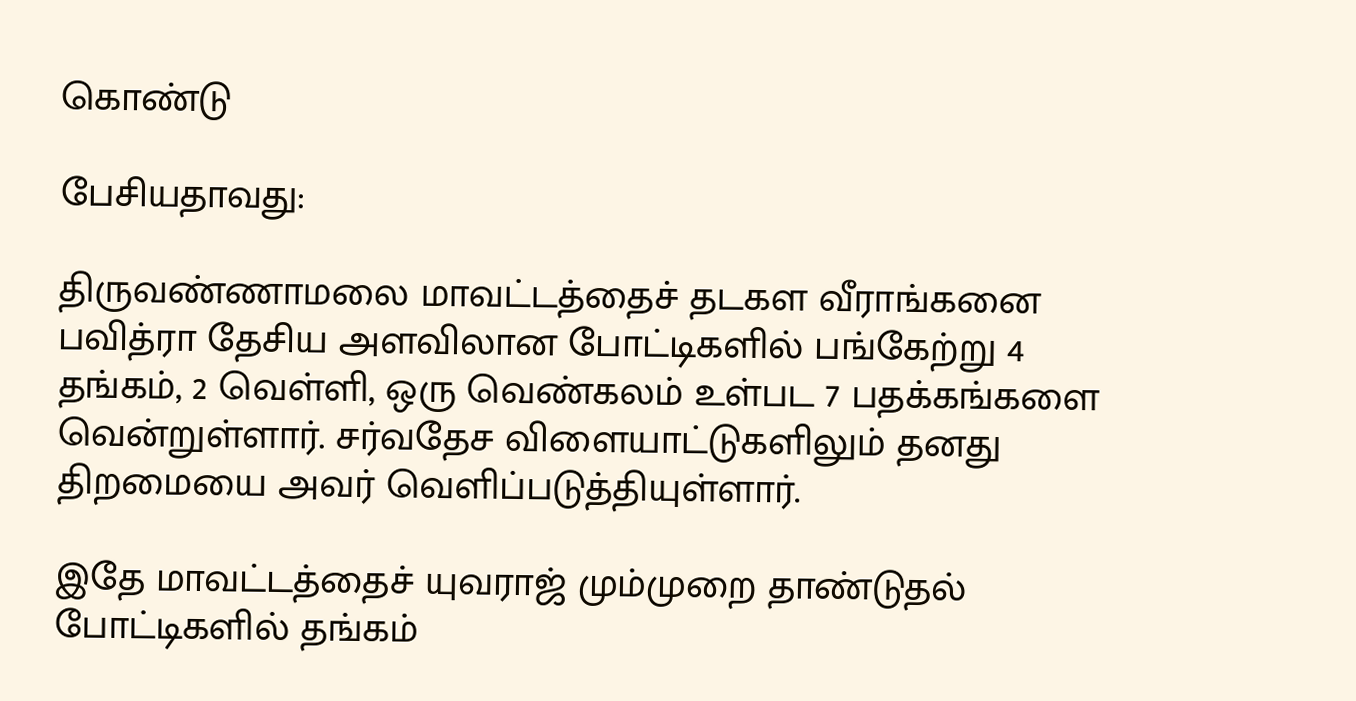கொண்டு

பேசியதாவது:

திருவண்ணாமலை மாவட்டத்தைச் தடகள வீராங்கனை பவித்ரா தேசிய அளவிலான போட்டிகளில் பங்கேற்று 4 தங்கம், 2 வெள்ளி, ஒரு வெண்கலம் உள்பட 7 பதக்கங்களை வென்றுள்ளார். சர்வதேச விளையாட்டுகளிலும் தனது திறமையை அவர் வெளிப்படுத்தியுள்ளார்.

இதே மாவட்டத்தைச் யுவராஜ் மும்முறை தாண்டுதல் போட்டிகளில் தங்கம்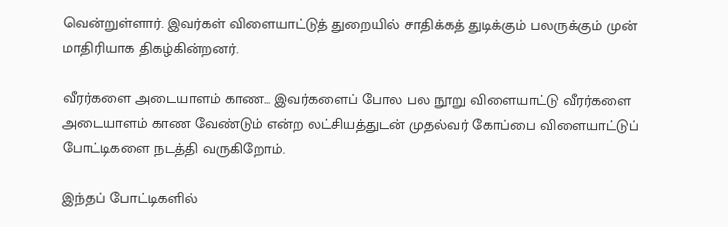வென்றுள்ளார். இவர்கள் விளையாட்டுத் துறையில் சாதிக்கத் துடிக்கும் பலருக்கும் முன் மாதிரியாக திகழ்கின்றனர்.

வீரர்களை அடையாளம் காண... இவர்களைப் போல பல நூறு விளையாட்டு வீரர்களை அடையாளம் காண வேண்டும் என்ற லட்சியத்துடன் முதல்வர் கோப்பை விளையாட்டுப் போட்டிகளை நடத்தி வருகிறோம்.

இந்தப் போட்டிகளில்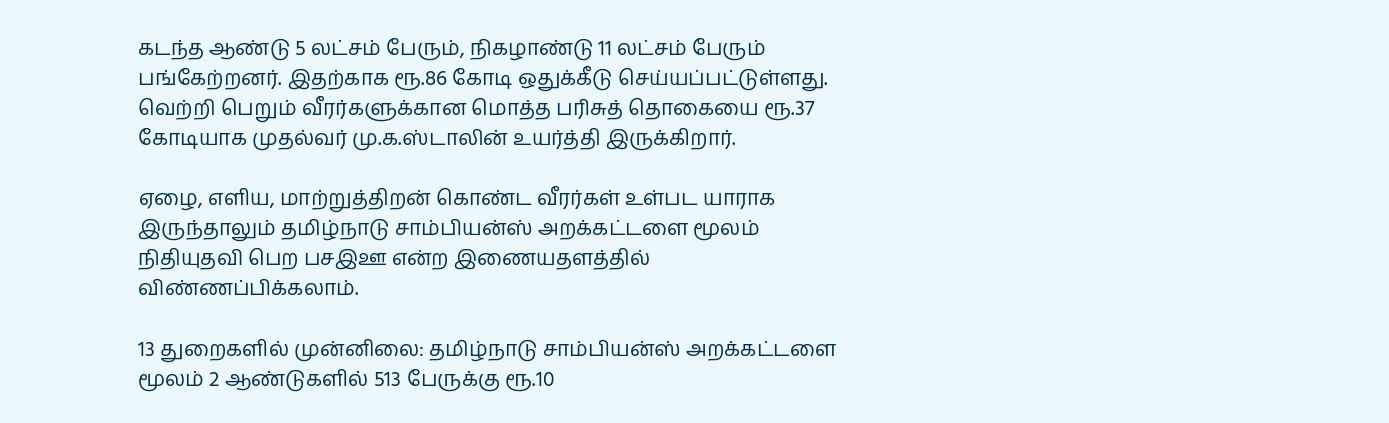கடந்த ஆண்டு 5 லட்சம் பேரும், நிகழாண்டு 11 லட்சம் பேரும் பங்கேற்றனர். இதற்காக ரூ.86 கோடி ஒதுக்கீடு செய்யப்பட்டுள்ளது. வெற்றி பெறும் வீரர்களுக்கான மொத்த பரிசுத் தொகையை ரூ.37 கோடியாக முதல்வர் மு.க.ஸ்டாலின் உயர்த்தி இருக்கிறார்.

ஏழை, எளிய, மாற்றுத்திறன் கொண்ட வீரர்கள் உள்பட யாராக இருந்தாலும் தமிழ்நாடு சாம்பியன்ஸ் அறக்கட்டளை மூலம் நிதியுதவி பெற பசஇஊ என்ற இணையதளத்தில் விண்ணப்பிக்கலாம்.

13 துறைகளில் முன்னிலை: தமிழ்நாடு சாம்பியன்ஸ் அறக்கட்டளை மூலம் 2 ஆண்டுகளில் 513 பேருக்கு ரூ.10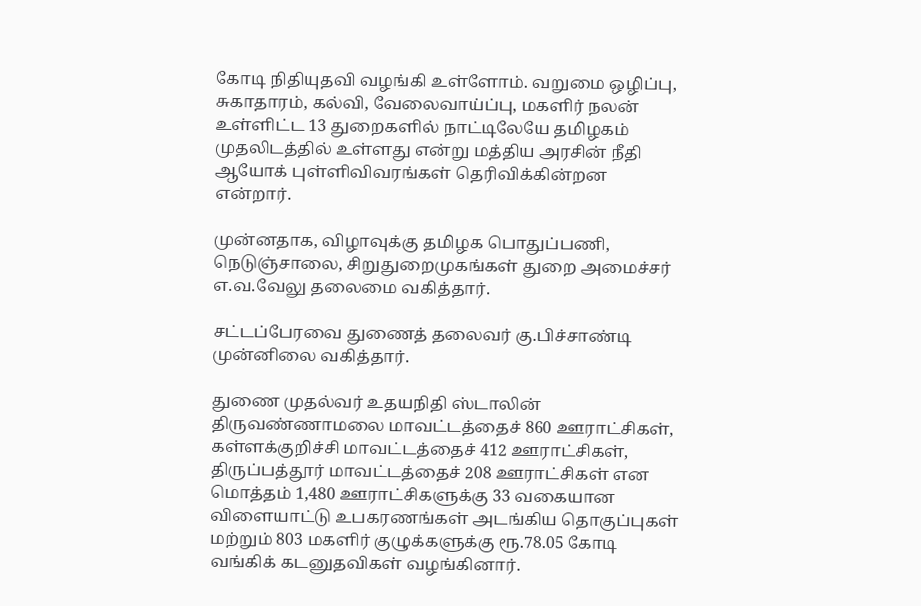கோடி நிதியுதவி வழங்கி உள்ளோம். வறுமை ஒழிப்பு, சுகாதாரம், கல்வி, வேலைவாய்ப்பு, மகளிர் நலன் உள்ளிட்ட 13 துறைகளில் நாட்டிலேயே தமிழகம் முதலிடத்தில் உள்ளது என்று மத்திய அரசின் நீதி ஆயோக் புள்ளிவிவரங்கள் தெரிவிக்கின்றன என்றார்.

முன்னதாக, விழாவுக்கு தமிழக பொதுப்பணி, நெடுஞ்சாலை, சிறுதுறைமுகங்கள் துறை அமைச்சர் எ.வ.வேலு தலைமை வகித்தார்.

சட்டப்பேரவை துணைத் தலைவர் கு.பிச்சாண்டி முன்னிலை வகித்தார்.

துணை முதல்வர் உதயநிதி ஸ்டாலின் திருவண்ணாமலை மாவட்டத்தைச் 860 ஊராட்சிகள், கள்ளக்குறிச்சி மாவட்டத்தைச் 412 ஊராட்சிகள், திருப்பத்தூர் மாவட்டத்தைச் 208 ஊராட்சிகள் என மொத்தம் 1,480 ஊராட்சிகளுக்கு 33 வகையான விளையாட்டு உபகரணங்கள் அடங்கிய தொகுப்புகள் மற்றும் 803 மகளிர் குழுக்களுக்கு ரூ.78.05 கோடி வங்கிக் கடனுதவிகள் வழங்கினார்.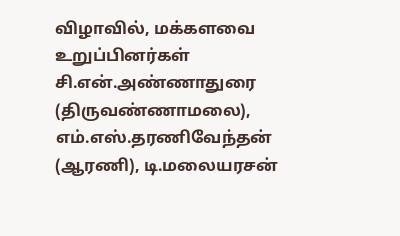விழாவில், மக்களவை உறுப்பினர்கள் சி.என்.அண்ணாதுரை (திருவண்ணாமலை), எம்.எஸ்.தரணிவேந்தன் (ஆரணி), டி.மலையரசன்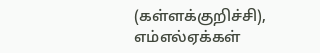(கள்ளக்குறிச்சி), எம்எல்ஏக்கள்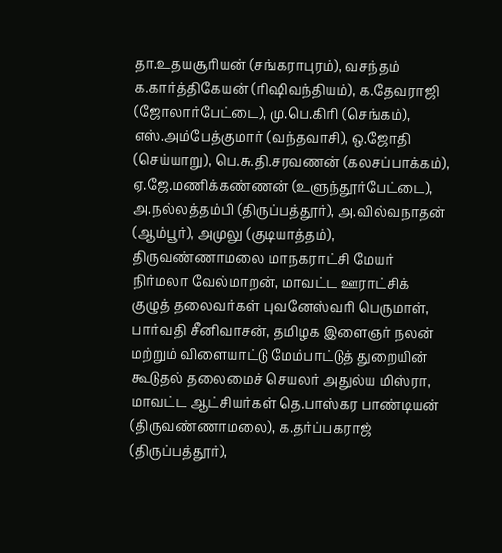தா.உதயசூரியன் (சங்கராபுரம்), வசந்தம் க.கார்த்திகேயன் (ரிஷிவந்தியம்), க.தேவராஜி (ஜோலார்பேட்டை), மு.பெ.கிரி (செங்கம்), எஸ்.அம்பேத்குமார் (வந்தவாசி), ஒ.ஜோதி (செய்யாறு), பெ.சு.தி.சரவணன் (கலசப்பாக்கம்), ஏ.ஜே.மணிக்கண்ணன் (உளுந்தூர்பேட்டை), அ.நல்லத்தம்பி (திருப்பத்தூர்), அ.வில்வநாதன் (ஆம்பூர்), அமுலு (குடியாத்தம்), திருவண்ணாமலை மாநகராட்சி மேயர் நிர்மலா வேல்மாறன், மாவட்ட ஊராட்சிக் குழுத் தலைவர்கள் புவனேஸ்வரி பெருமாள், பார்வதி சீனிவாசன், தமிழக இளைஞர் நலன் மற்றும் விளையாட்டு மேம்பாட்டுத் துறையின் கூடுதல் தலைமைச் செயலர் அதுல்ய மிஸ்ரா, மாவட்ட ஆட்சியர்கள் தெ.பாஸ்கர பாண்டியன் (திருவண்ணாமலை), க.தர்ப்பகராஜ் (திருப்பத்தூர்),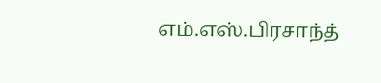எம்.எஸ்.பிரசாந்த்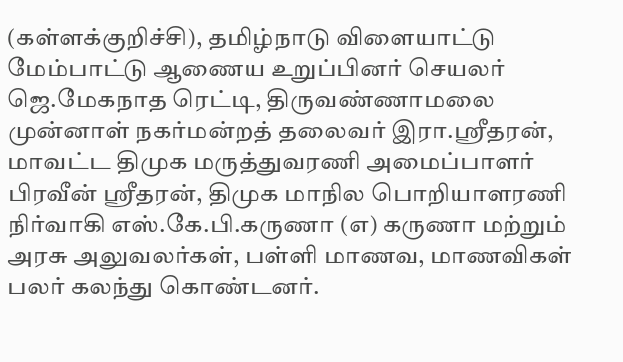(கள்ளக்குறிச்சி), தமிழ்நாடு விளையாட்டு மேம்பாட்டு ஆணைய உறுப்பினர் செயலர் ஜெ.மேகநாத ரெட்டி, திருவண்ணாமலை முன்னாள் நகர்மன்றத் தலைவர் இரா.ஸ்ரீதரன், மாவட்ட திமுக மருத்துவரணி அமைப்பாளர் பிரவீன் ஸ்ரீதரன், திமுக மாநில பொறியாளரணி நிர்வாகி எஸ்.கே.பி.கருணா (எ) கருணா மற்றும் அரசு அலுவலர்கள், பள்ளி மாணவ, மாணவிகள் பலர் கலந்து கொண்டனர்.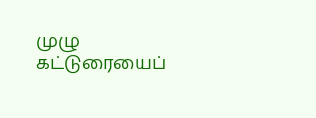முழு கட்டுரையைப்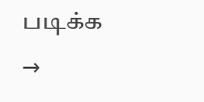படிக்க →